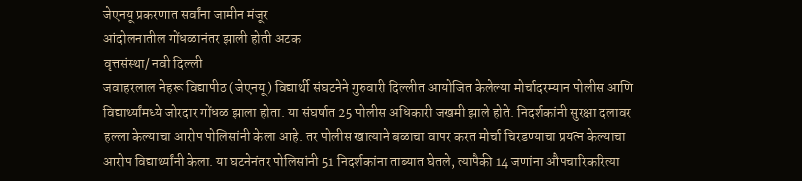जेएनयू प्रकरणात सर्वांना जामीन मंजूर
आंदोलनातील गोंधळानंतर झाली होती अटक
वृत्तसंस्था/ नवी दिल्ली
जवाहरलाल नेहरू विद्यापीठ (जेएनयू) विद्यार्थी संघटनेने गुरुवारी दिल्लीत आयोजित केलेल्या मोर्चादरम्यान पोलीस आणि विद्यार्थ्यांमध्ये जोरदार गोंधळ झाला होता. या संघर्षात 25 पोलीस अधिकारी जखमी झाले होते. निदर्शकांनी सुरक्षा दलावर हल्ला केल्याचा आरोप पोलिसांनी केला आहे. तर पोलीस खात्याने बळाचा वापर करत मोर्चा चिरडण्याचा प्रयत्न केल्याचा आरोप विद्यार्थ्यांनी केला. या घटनेनंतर पोलिसांनी 51 निदर्शकांना ताब्यात घेतले, त्यापैकी 14 जणांना औपचारिकरित्या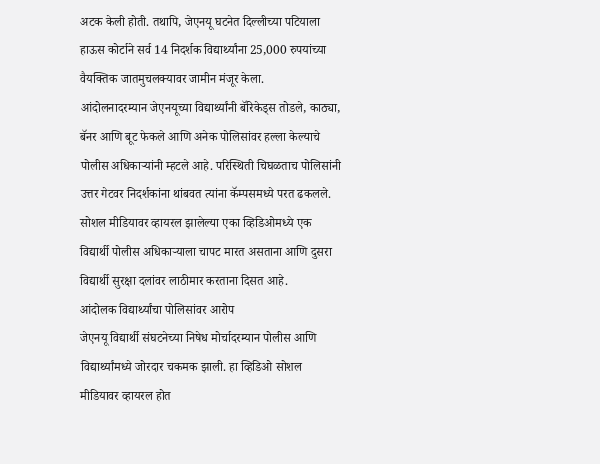अटक केली होती. तथापि, जेएनयू घटनेत दिल्लीच्या पटियाला हाऊस कोर्टाने सर्व 14 निदर्शक विद्यार्थ्यांना 25,000 रुपयांच्या वैयक्तिक जातमुचलक्यावर जामीन मंजूर केला.
आंदोलनादरम्यान जेएनयूच्या विद्यार्थ्यांनी बॅरिकेड्स तोडले, काठ्या, बॅनर आणि बूट फेकले आणि अनेक पोलिसांवर हल्ला केल्याचे पोलीस अधिकाऱ्यांनी म्हटले आहे. परिस्थिती चिघळताच पोलिसांनी उत्तर गेटवर निदर्शकांना थांबवत त्यांना कॅम्पसमध्ये परत ढकलले. सोशल मीडियावर व्हायरल झालेल्या एका व्हिडिओमध्ये एक विद्यार्थी पोलीस अधिकाऱ्याला चापट मारत असताना आणि दुसरा विद्यार्थी सुरक्षा दलांवर लाठीमार करताना दिसत आहे.
आंदोलक विद्यार्थ्यांचा पोलिसांवर आरोप
जेएनयू विद्यार्थी संघटनेच्या निषेध मोर्चादरम्यान पोलीस आणि विद्यार्थ्यांमध्ये जोरदार चकमक झाली. हा व्हिडिओ सोशल मीडियावर व्हायरल होत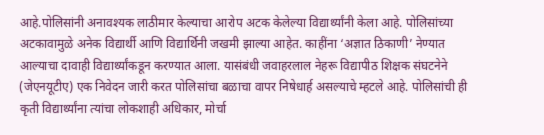आहे.पोलिसांनी अनावश्यक लाठीमार केल्याचा आरोप अटक केलेल्या विद्यार्थ्यांनी केला आहे. पोलिसांच्या अटकावामुळे अनेक विद्यार्थी आणि विद्यार्थिनी जखमी झाल्या आहेत. काहींना ‘अज्ञात ठिकाणी’ नेण्यात आल्याचा दावाही विद्यार्थ्यांकडून करण्यात आला. यासंबंधी जवाहरलाल नेहरू विद्यापीठ शिक्षक संघटनेने (जेएनयूटीए) एक निवेदन जारी करत पोलिसांचा बळाचा वापर निषेधार्ह असल्याचे म्हटले आहे. पोलिसांची ही कृती विद्यार्थ्यांना त्यांचा लोकशाही अधिकार, मोर्चा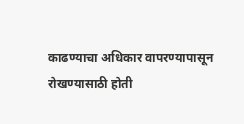काढण्याचा अधिकार वापरण्यापासून रोखण्यासाठी होती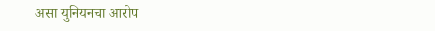असा युनियनचा आरोप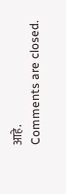आहे.
Comments are closed.